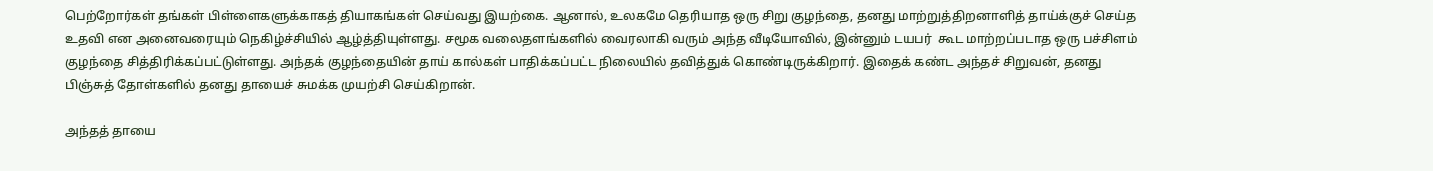பெற்றோர்கள் தங்கள் பிள்ளைகளுக்காகத் தியாகங்கள் செய்வது இயற்கை. ஆனால், உலகமே தெரியாத ஒரு சிறு குழந்தை, தனது மாற்றுத்திறனாளித் தாய்க்குச் செய்த உதவி என அனைவரையும் நெகிழ்ச்சியில் ஆழ்த்தியுள்ளது. சமூக வலைதளங்களில் வைரலாகி வரும் அந்த வீடியோவில், இன்னும் டயபர்  கூட மாற்றப்படாத ஒரு பச்சிளம் குழந்தை சித்திரிக்கப்பட்டுள்ளது. அந்தக் குழந்தையின் தாய் கால்கள் பாதிக்கப்பட்ட நிலையில் தவித்துக் கொண்டிருக்கிறார். இதைக் கண்ட அந்தச் சிறுவன், தனது பிஞ்சுத் தோள்களில் தனது தாயைச் சுமக்க முயற்சி செய்கிறான்.

அந்தத் தாயை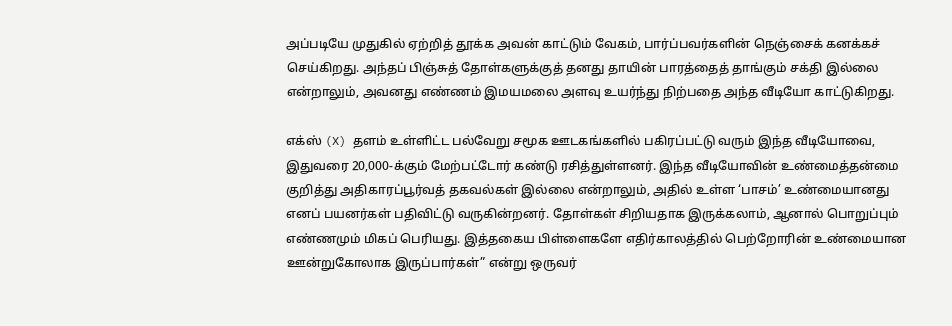அப்படியே முதுகில் ஏற்றித் தூக்க அவன் காட்டும் வேகம், பார்ப்பவர்களின் நெஞ்சைக் கனக்கச் செய்கிறது. அந்தப் பிஞ்சுத் தோள்களுக்குத் தனது தாயின் பாரத்தைத் தாங்கும் சக்தி இல்லை என்றாலும், அவனது எண்ணம் இமயமலை அளவு உயர்ந்து நிற்பதை அந்த வீடியோ காட்டுகிறது.

எக்ஸ் (X) தளம் உள்ளிட்ட பல்வேறு சமூக ஊடகங்களில் பகிரப்பட்டு வரும் இந்த வீடியோவை, இதுவரை 20,000-க்கும் மேற்பட்டோர் கண்டு ரசித்துள்ளனர். இந்த வீடியோவின் உண்மைத்தன்மை குறித்து அதிகாரப்பூர்வத் தகவல்கள் இல்லை என்றாலும், அதில் உள்ள ‘பாசம்’ உண்மையானது எனப் பயனர்கள் பதிவிட்டு வருகின்றனர். தோள்கள் சிறியதாக இருக்கலாம், ஆனால் பொறுப்பும் எண்ணமும் மிகப் பெரியது. இத்தகைய பிள்ளைகளே எதிர்காலத்தில் பெற்றோரின் உண்மையான ஊன்றுகோலாக இருப்பார்கள்” என்று ஒருவர்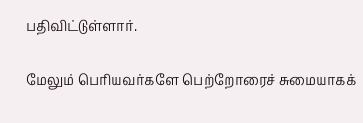பதிவிட்டுள்ளார்.

மேலும் பெரியவர்களே பெற்றோரைச் சுமையாகக்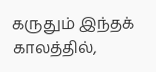கருதும் இந்தக் காலத்தில்,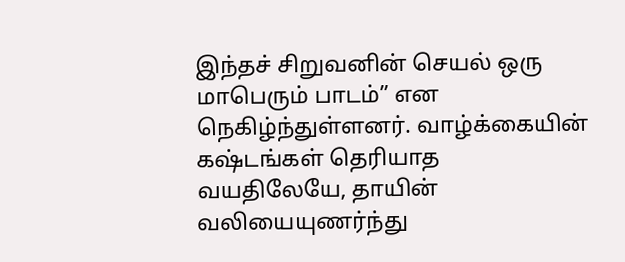இந்தச் சிறுவனின் செயல் ஒரு மாபெரும் பாடம்” என நெகிழ்ந்துள்ளனர். வாழ்க்கையின் கஷ்டங்கள் தெரியாத வயதிலேயே, தாயின் வலியையுணர்ந்து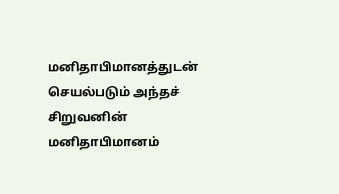மனிதாபிமானத்துடன் செயல்படும் அந்தச் சிறுவனின் மனிதாபிமானம்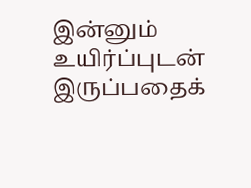இன்னும் உயிர்ப்புடன் இருப்பதைக்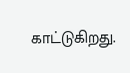காட்டுகிறது.